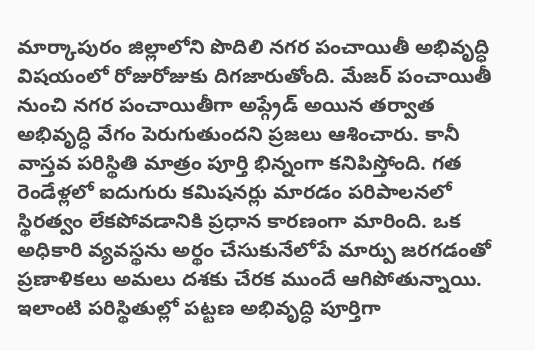మార్కాపురం జిల్లాలోని పొదిలి నగర పంచాయితీ అభివృద్ధి విషయంలో రోజురోజుకు దిగజారుతోంది. మేజర్ పంచాయితీ నుంచి నగర పంచాయితీగా అప్గ్రేడ్ అయిన తర్వాత అభివృద్ధి వేగం పెరుగుతుందని ప్రజలు ఆశించారు. కానీ వాస్తవ పరిస్థితి మాత్రం పూర్తి భిన్నంగా కనిపిస్తోంది. గత రెండేళ్లలో ఐదుగురు కమిషనర్లు మారడం పరిపాలనలో స్థిరత్వం లేకపోవడానికి ప్రధాన కారణంగా మారింది. ఒక అధికారి వ్యవస్థను అర్థం చేసుకునేలోపే మార్పు జరగడంతో ప్రణాళికలు అమలు దశకు చేరక ముందే ఆగిపోతున్నాయి. ఇలాంటి పరిస్థితుల్లో పట్టణ అభివృద్ధి పూర్తిగా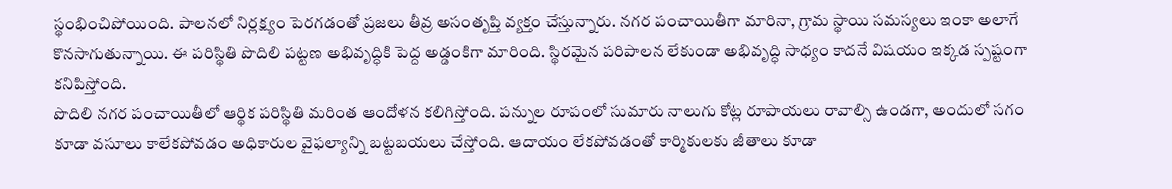స్థంభించిపోయింది. పాలనలో నిర్లక్ష్యం పెరగడంతో ప్రజలు తీవ్ర అసంతృప్తి వ్యక్తం చేస్తున్నారు. నగర పంచాయితీగా మారినా, గ్రామ స్థాయి సమస్యలు ఇంకా అలాగే కొనసాగుతున్నాయి. ఈ పరిస్థితి పొదిలి పట్టణ అభివృద్ధికి పెద్ద అడ్డంకిగా మారింది. స్థిరమైన పరిపాలన లేకుండా అభివృద్ధి సాధ్యం కాదనే విషయం ఇక్కడ స్పష్టంగా కనిపిస్తోంది.
పొదిలి నగర పంచాయితీలో ఆర్థిక పరిస్థితి మరింత ఆందోళన కలిగిస్తోంది. పన్నుల రూపంలో సుమారు నాలుగు కోట్ల రూపాయలు రావాల్సి ఉండగా, అందులో సగం కూడా వసూలు కాలేకపోవడం అధికారుల వైఫల్యాన్ని బట్టబయలు చేస్తోంది. ఆదాయం లేకపోవడంతో కార్మికులకు జీతాలు కూడా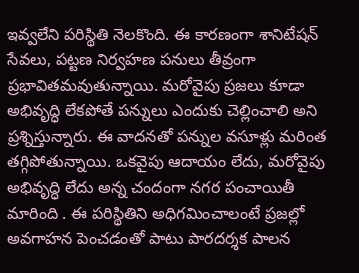ఇవ్వలేని పరిస్థితి నెలకొంది. ఈ కారణంగా శానిటేషన్ సేవలు, పట్టణ నిర్వహణ పనులు తీవ్రంగా ప్రభావితమవుతున్నాయి. మరోవైపు ప్రజలు కూడా అభివృద్ధి లేకపోతే పన్నులు ఎందుకు చెల్లించాలి అని ప్రశ్నిస్తున్నారు. ఈ వాదనతో పన్నుల వసూళ్లు మరింత తగ్గిపోతున్నాయి. ఒకవైపు ఆదాయం లేదు, మరోవైపు అభివృద్ధి లేదు అన్న చందంగా నగర పంచాయితీ మారింది . ఈ పరిస్థితిని అధిగమించాలంటే ప్రజల్లో అవగాహన పెంచడంతో పాటు పారదర్శక పాలన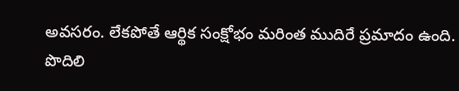అవసరం. లేకపోతే ఆర్థిక సంక్షోభం మరింత ముదిరే ప్రమాదం ఉంది.
పొదిలి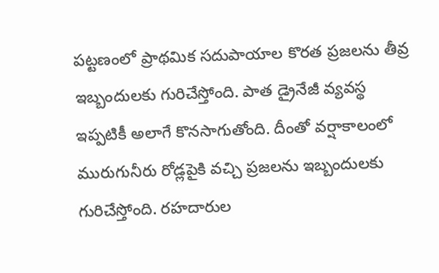పట్టణంలో ప్రాథమిక సదుపాయాల కొరత ప్రజలను తీవ్ర ఇబ్బందులకు గురిచేస్తోంది. పాత డ్రైనేజీ వ్యవస్థ ఇప్పటికీ అలాగే కొనసాగుతోంది. దీంతో వర్షాకాలంలో మురుగునీరు రోడ్లపైకి వచ్చి ప్రజలను ఇబ్బందులకు గురిచేస్తోంది. రహదారుల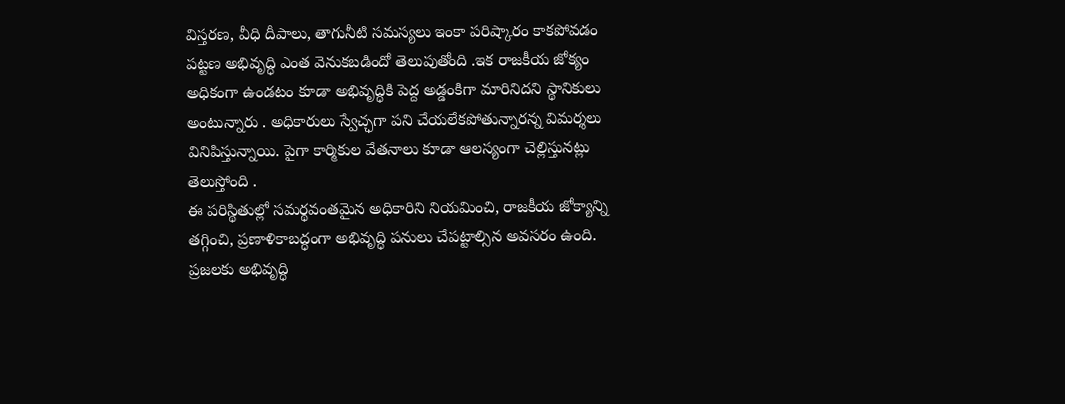విస్తరణ, వీధి దీపాలు, తాగునీటి సమస్యలు ఇంకా పరిష్కారం కాకపోవడం పట్టణ అభివృద్ధి ఎంత వెనుకబడిందో తెలుపుతోంది .ఇక రాజకీయ జోక్యం అధికంగా ఉండటం కూడా అభివృద్ధికి పెద్ద అడ్డంకిగా మారినిదని స్థానికులు అంటున్నారు . అధికారులు స్వేచ్ఛగా పని చేయలేకపోతున్నారన్న విమర్శలు వినిపిస్తున్నాయి. పైగా కార్మికుల వేతనాలు కూడా ఆలస్యంగా చెల్లిస్తునట్లు తెలుస్తోంది .
ఈ పరిస్థితుల్లో సమర్థవంతమైన అధికారిని నియమించి, రాజకీయ జోక్యాన్ని తగ్గించి, ప్రణాళికాబద్ధంగా అభివృద్ధి పనులు చేపట్టాల్సిన అవసరం ఉంది. ప్రజలకు అభివృద్ధి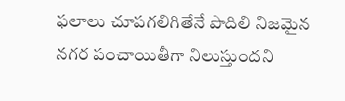ఫలాలు చూపగలిగితేనే పొదిలి నిజమైన నగర పంచాయితీగా నిలుస్తుందని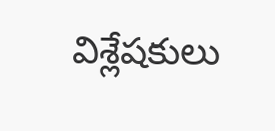విశ్లేషకులు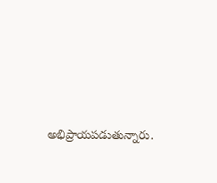అభిప్రాయపడుతున్నారు.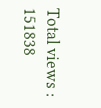Total views : 151838